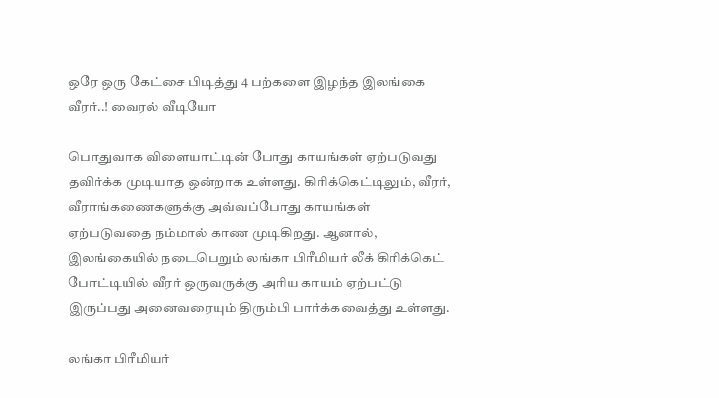ஒரே ஒரு கேட்சை பிடித்து 4 பற்களை இழந்த இலங்கை வீரர்..! வைரல் வீடியோ

பொதுவாக விளையாட்டின் போது காயங்கள் ஏற்படுவது தவிர்க்க முடியாத ஒன்றாக உள்ளது. கிரிக்கெட்டிலும், வீரர், வீராங்கணைகளுக்கு அவ்வப்போது காயங்கள் ஏற்படுவதை நம்மால் காண முடிகிறது. ஆனால், இலங்கையில் நடைபெறும் லங்கா பிரீமியர் லீக் கிரிக்கெட் போட்டியில் வீரர் ஒருவருக்கு அரிய காயம் ஏற்பட்டு இருப்பது அனைவரையும் திரும்பி பார்க்கவைத்து உள்ளது.

லங்கா பிரீமியர்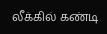லீக்கில் கண்டி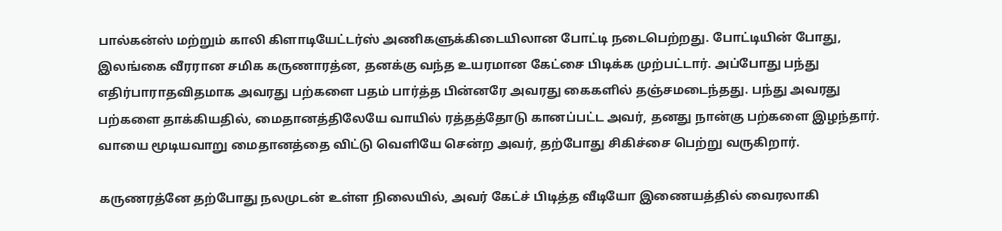பால்கன்ஸ் மற்றும் காலி கிளாடியேட்டர்ஸ் அணிகளுக்கிடையிலான போட்டி நடைபெற்றது. போட்டியின் போது, இலங்கை வீரரான சமிக கருணாரத்ன, தனக்கு வந்த உயரமான கேட்சை பிடிக்க முற்பட்டார். அப்போது பந்து எதிர்பாராதவிதமாக அவரது பற்களை பதம் பார்த்த பின்னரே அவரது கைகளில் தஞ்சமடைந்தது. பந்து அவரது பற்களை தாக்கியதில், மைதானத்திலேயே வாயில் ரத்தத்தோடு கானப்பட்ட அவர், தனது நான்கு பற்களை இழந்தார். வாயை மூடியவாறு மைதானத்தை விட்டு வெளியே சென்ற அவர், தற்போது சிகிச்சை பெற்று வருகிறார்.

கருணரத்னே தற்போது நலமுடன் உள்ள நிலையில், அவர் கேட்ச் பிடித்த வீடியோ இணையத்தில் வைரலாகி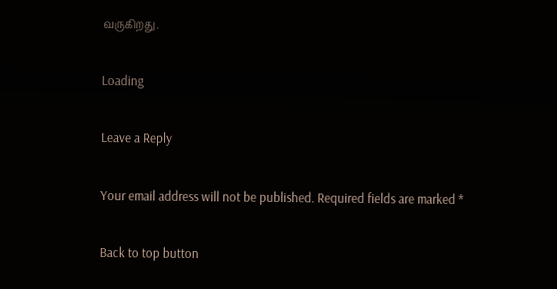வருகிறது.

Loading

Leave a Reply

Your email address will not be published. Required fields are marked *

Back to top button